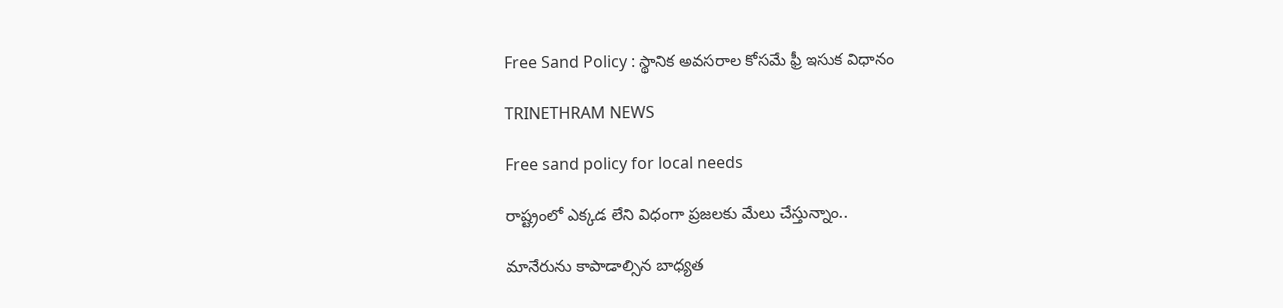Free Sand Policy : స్థానిక అవసరాల కోసమే ఫ్రీ ఇసుక విధానం

TRINETHRAM NEWS

Free sand policy for local needs

రాష్ట్రంలో ఎక్కడ లేని విధంగా ప్రజలకు మేలు చేస్తున్నాం..

మానేరును కాపాడాల్సిన బాధ్యత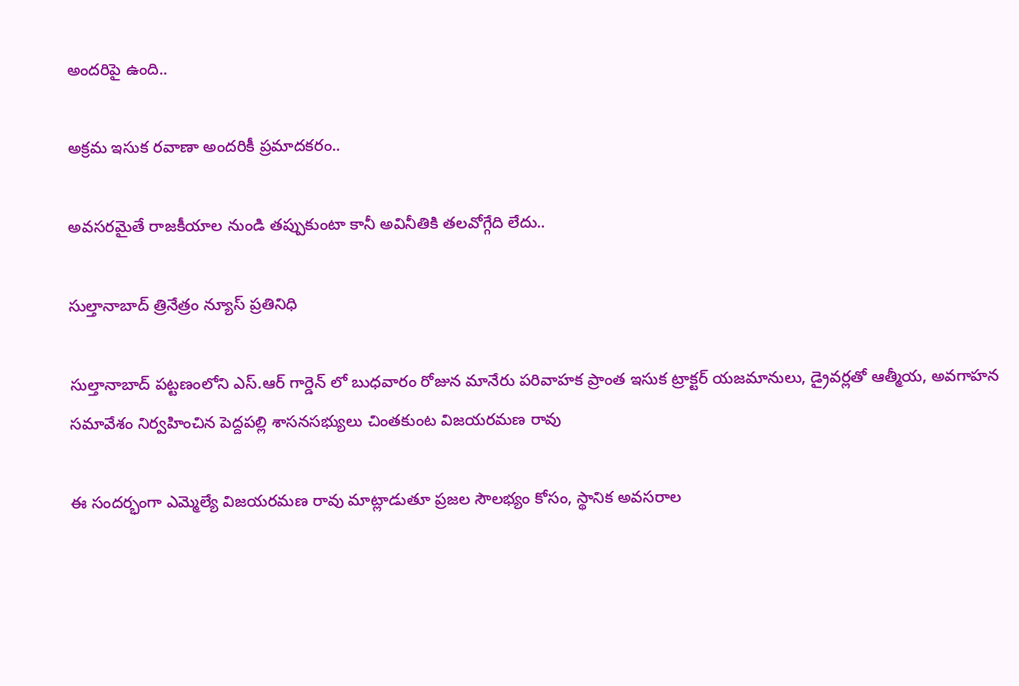అందరిపై ఉంది..

అక్రమ ఇసుక రవాణా అందరికీ ప్రమాదకరం..

అవసరమైతే రాజకీయాల నుండి తప్పుకుంటా కానీ అవినీతికి తలవోగ్గేది లేదు..

సుల్తానాబాద్ త్రినేత్రం న్యూస్ ప్రతినిధి

సుల్తానాబాద్ పట్టణంలోని ఎస్.ఆర్ గార్డెన్ లో బుధవారం రోజున మానేరు పరివాహక ప్రాంత ఇసుక ట్రాక్టర్ యజమానులు, డ్రైవర్లతో ఆత్మీయ, అవగాహన సమావేశం నిర్వహించిన పెద్దపల్లి శాసనసభ్యులు చింతకుంట విజయరమణ రావు

ఈ సందర్భంగా ఎమ్మెల్యే విజయరమణ రావు మాట్లాడుతూ ప్రజల సౌలభ్యం కోసం, స్థానిక అవసరాల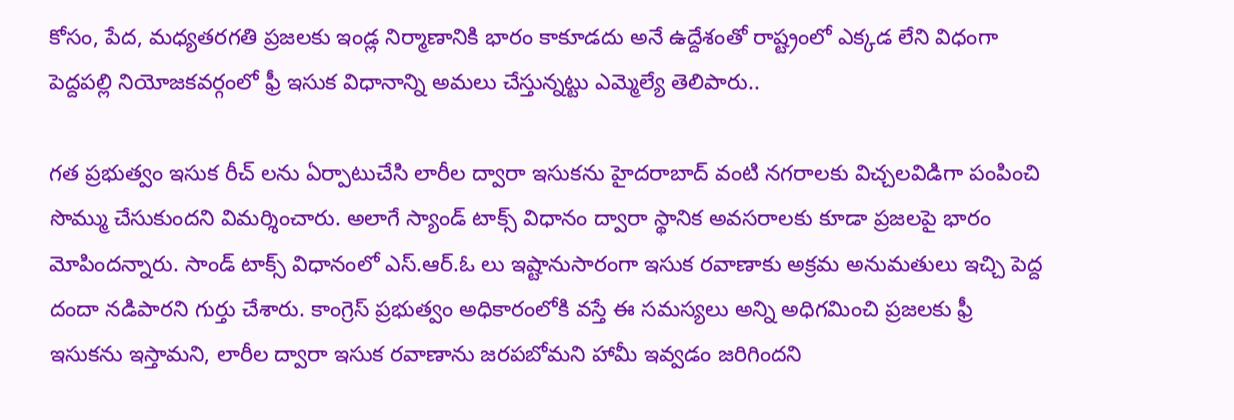కోసం, పేద, మధ్యతరగతి ప్రజలకు ఇండ్ల నిర్మాణానికి భారం కాకూడదు అనే ఉద్దేశంతో రాష్ట్రంలో ఎక్కడ లేని విధంగా పెద్దపల్లి నియోజకవర్గంలో ఫ్రీ ఇసుక విధానాన్ని అమలు చేస్తున్నట్టు ఎమ్మెల్యే తెలిపారు..

గత ప్రభుత్వం ఇసుక రీచ్ లను ఏర్పాటుచేసి లారీల ద్వారా ఇసుకను హైదరాబాద్ వంటి నగరాలకు విచ్చలవిడిగా పంపించి సొమ్ము చేసుకుందని విమర్శించారు. అలాగే స్యాండ్ టాక్స్ విధానం ద్వారా స్థానిక అవసరాలకు కూడా ప్రజలపై భారం మోపిందన్నారు. సాండ్ టాక్స్ విధానంలో ఎస్.ఆర్.ఓ లు ఇష్టానుసారంగా ఇసుక రవాణాకు అక్రమ అనుమతులు ఇచ్చి పెద్ద దందా నడిపారని గుర్తు చేశారు. కాంగ్రెస్ ప్రభుత్వం అధికారంలోకి వస్తే ఈ సమస్యలు అన్ని అధిగమించి ప్రజలకు ఫ్రీ ఇసుకను ఇస్తామని, లారీల ద్వారా ఇసుక రవాణాను జరపబోమని హామీ ఇవ్వడం జరిగిందని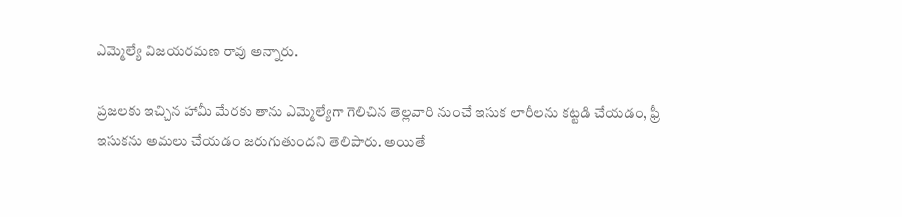ఎమ్మెల్యే విజయరమణ రావు అన్నారు.

ప్రజలకు ఇచ్చిన హామీ మేరకు తాను ఎమ్మెల్యేగా గెలిచిన తెల్లవారి నుంచే ఇసుక లారీలను కట్టడి చేయడం, ఫ్రీ ఇసుకను అమలు చేయడం జరుగుతుందని తెలిపారు. అయితే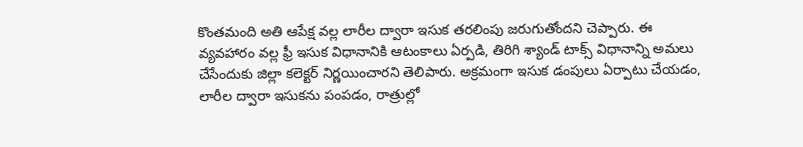కొంతమంది అతి ఆపేక్ష వల్ల లారీల ద్వారా ఇసుక తరలింపు జరుగుతోందని చెప్పారు. ఈ వ్యవహారం వల్ల ఫ్రీ ఇసుక విధానానికి ఆటంకాలు ఏర్పడి, తిరిగి శ్యాండ్ టాక్స్ విధానాన్ని అమలు చేసేందుకు జిల్లా కలెక్టర్ నిర్ణయించారని తెలిపారు. అక్రమంగా ఇసుక డంపులు ఏర్పాటు చేయడం, లారీల ద్వారా ఇసుకను పంపడం, రాత్రుల్లో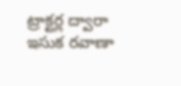ట్రాక్టర్ల ద్వారా ఇసుక రవాణా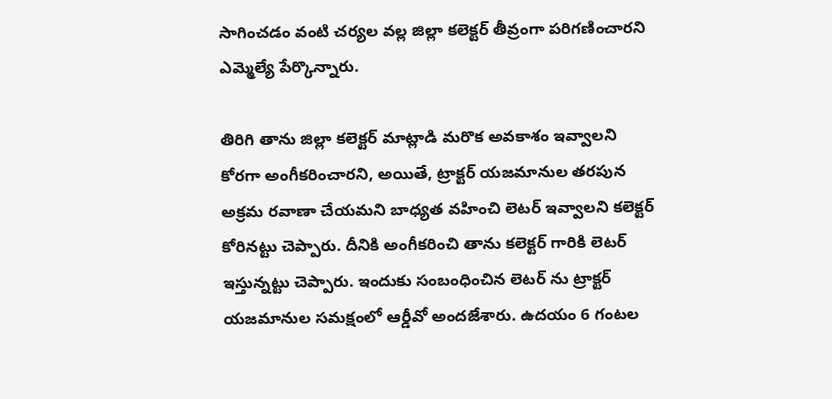సాగించడం వంటి చర్యల వల్ల జిల్లా కలెక్టర్ తీవ్రంగా పరిగణించారని ఎమ్మెల్యే పేర్కొన్నారు.

తిరిగి తాను జిల్లా కలెక్టర్ మాట్లాడి మరొక అవకాశం ఇవ్వాలని కోరగా అంగీకరించారని, అయితే, ట్రాక్టర్ యజమానుల తరపున అక్రమ రవాణా చేయమని బాధ్యత వహించి లెటర్ ఇవ్వాలని కలెక్టర్ కోరినట్టు చెప్పారు. దీనికి అంగీకరించి తాను కలెక్టర్ గారికి లెటర్ ఇస్తున్నట్టు చెప్పారు. ఇందుకు సంబంధించిన లెటర్ ను ట్రాక్టర్ యజమానుల సమక్షంలో ఆర్డీవో అందజేశారు. ఉదయం 6 గంటల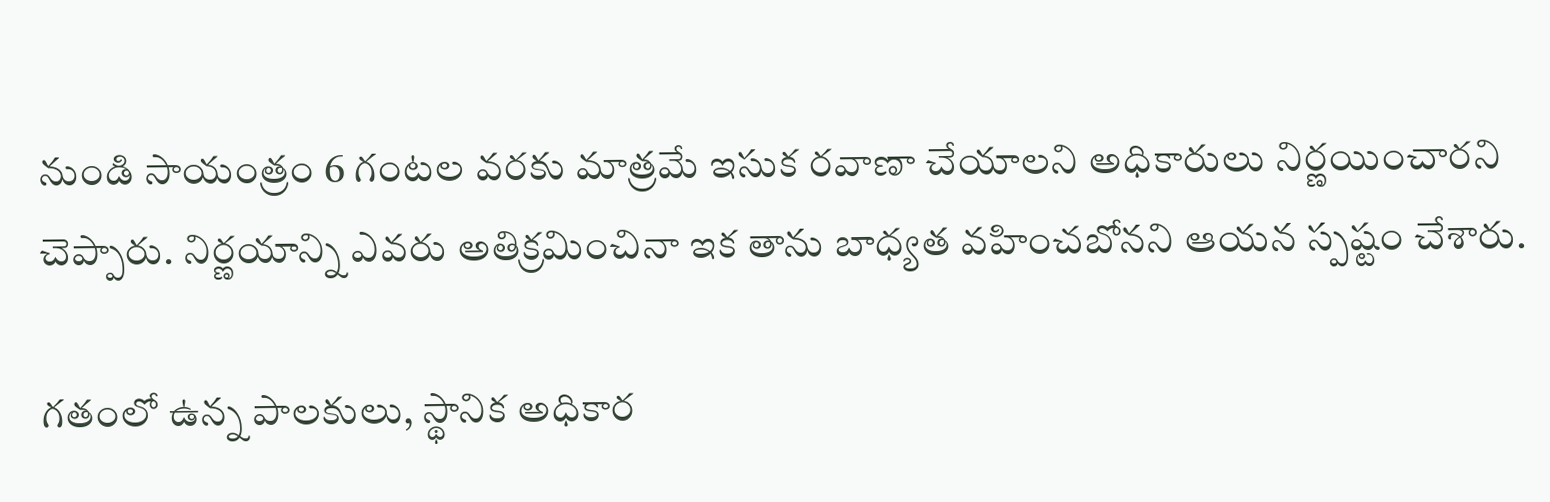నుండి సాయంత్రం 6 గంటల వరకు మాత్రమే ఇసుక రవాణా చేయాలని అధికారులు నిర్ణయించారని చెప్పారు. నిర్ణయాన్ని ఎవరు అతిక్రమించినా ఇక తాను బాధ్యత వహించబోనని ఆయన స్పష్టం చేశారు.

గతంలో ఉన్న పాలకులు, స్థానిక అధికార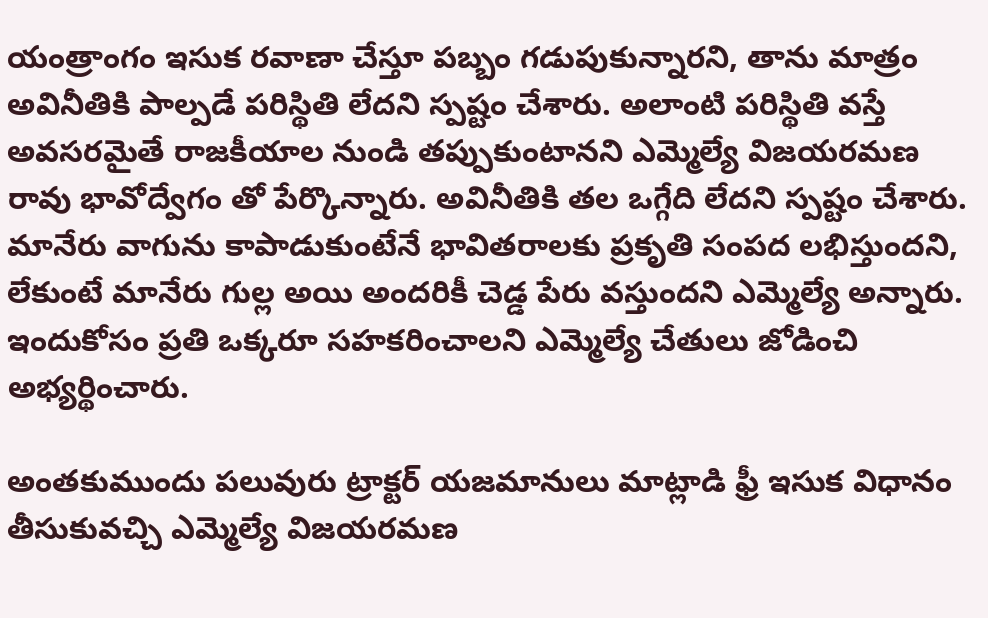యంత్రాంగం ఇసుక రవాణా చేస్తూ పబ్బం గడుపుకున్నారని, తాను మాత్రం అవినీతికి పాల్పడే పరిస్థితి లేదని స్పష్టం చేశారు. అలాంటి పరిస్థితి వస్తే అవసరమైతే రాజకీయాల నుండి తప్పుకుంటానని ఎమ్మెల్యే విజయరమణ రావు భావోద్వేగం తో పేర్కొన్నారు. అవినీతికి తల ఒగ్గేది లేదని స్పష్టం చేశారు. మానేరు వాగును కాపాడుకుంటేనే భావితరాలకు ప్రకృతి సంపద లభిస్తుందని, లేకుంటే మానేరు గుల్ల అయి అందరికీ చెడ్డ పేరు వస్తుందని ఎమ్మెల్యే అన్నారు. ఇందుకోసం ప్రతి ఒక్కరూ సహకరించాలని ఎమ్మెల్యే చేతులు జోడించి అభ్యర్థించారు.

అంతకుముందు పలువురు ట్రాక్టర్ యజమానులు మాట్లాడి ఫ్రీ ఇసుక విధానం తీసుకువచ్చి ఎమ్మెల్యే విజయరమణ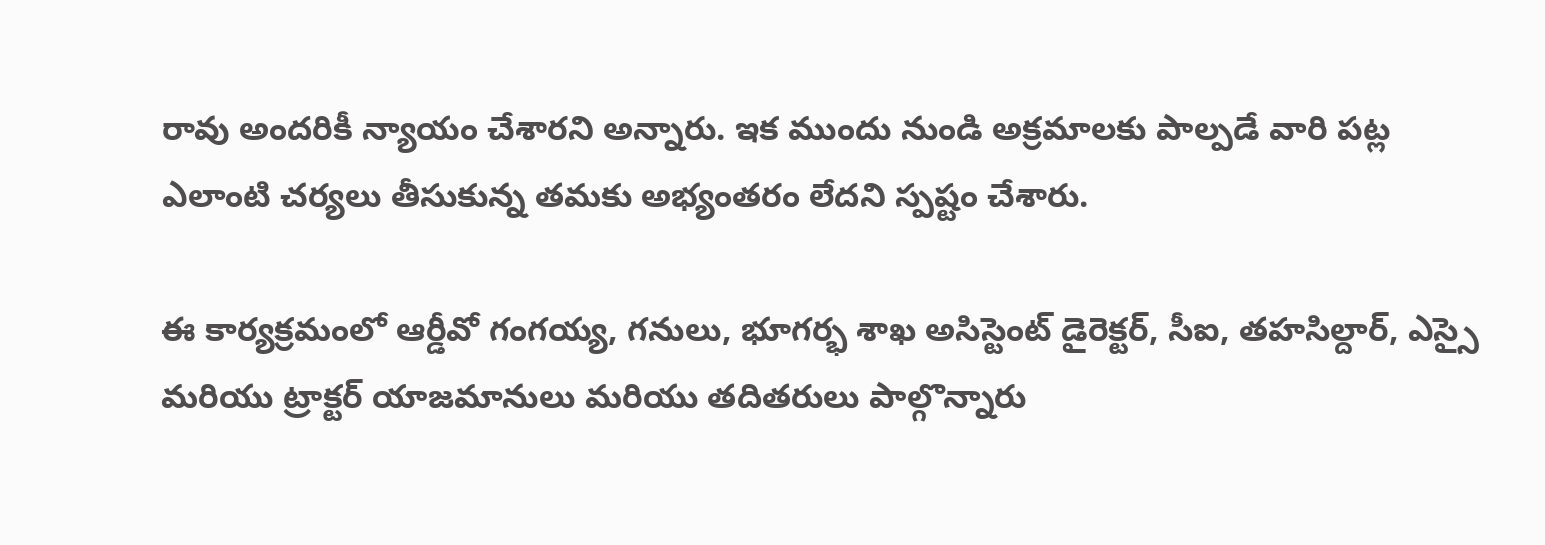రావు అందరికీ న్యాయం చేశారని అన్నారు. ఇక ముందు నుండి అక్రమాలకు పాల్పడే వారి పట్ల ఎలాంటి చర్యలు తీసుకున్న తమకు అభ్యంతరం లేదని స్పష్టం చేశారు.

ఈ కార్యక్రమంలో ఆర్డీవో గంగయ్య, గనులు, భూగర్భ శాఖ అసిస్టెంట్ డైరెక్టర్, సీఐ, తహసిల్దార్, ఎస్సై మరియు ట్రాక్టర్ యాజమానులు మరియు తదితరులు పాల్గొన్నారు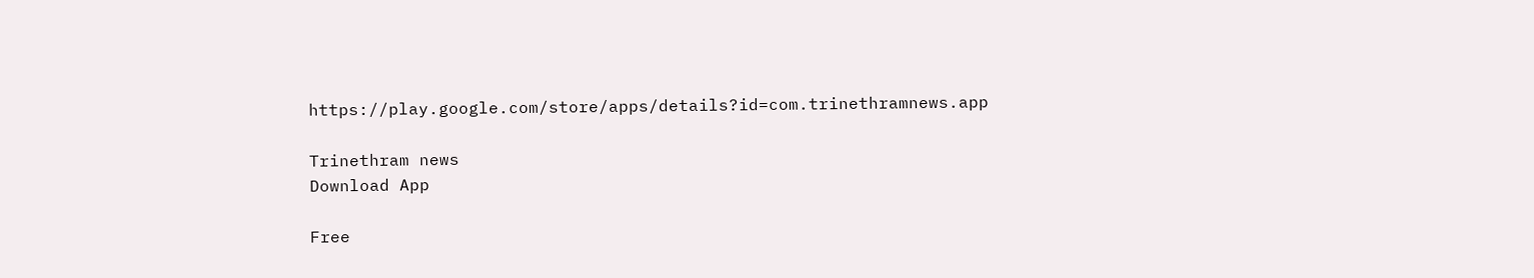https://play.google.com/store/apps/details?id=com.trinethramnews.app

Trinethram news
Download App

Free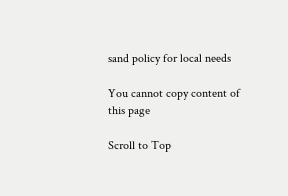sand policy for local needs

You cannot copy content of this page

Scroll to Top